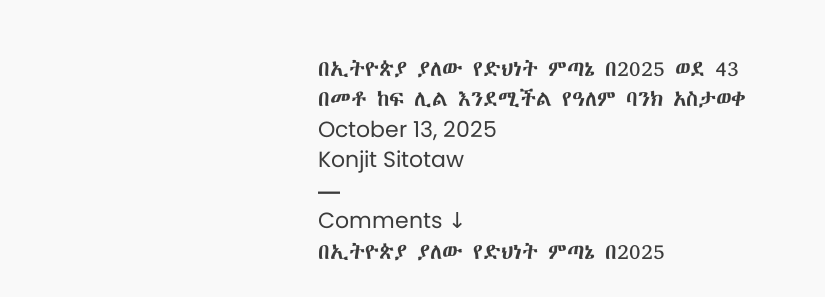በኢትዮጵያ ያለው የድህነት ምጣኔ በ2025 ወደ 43 በመቶ ከፍ ሊል እንደሚችል የዓለም ባንክ አስታወቀ
October 13, 2025
Konjit Sitotaw
—
Comments ↓
በኢትዮጵያ ያለው የድህነት ምጣኔ በ2025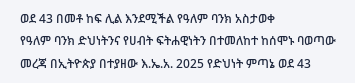ወደ 43 በመቶ ከፍ ሊል እንደሚችል የዓለም ባንክ አስታወቀ
የዓለም ባንክ ድህነትንና የሀብት ፍትሐዊነትን በተመለከተ ከሰሞኑ ባወጣው መረጃ በኢትዮጵያ በተያዘው እ.ኤ.አ. 2025 የድህነት ምጣኔ ወደ 43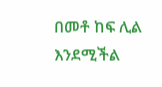በመቶ ከፍ ሊል እንደሚችል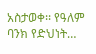አስታወቀ፡፡ የዓለም ባንክ የድህነት…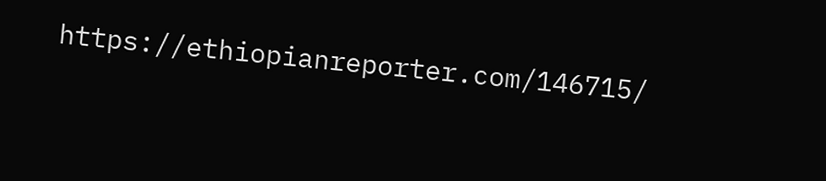https://ethiopianreporter.com/146715/